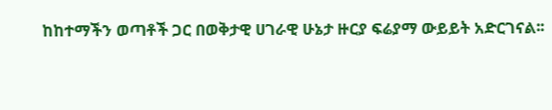ከከተማችን ወጣቶች ጋር በወቅታዊ ሀገራዊ ሁኔታ ዙርያ ፍሬያማ ውይይት አድርገናል፡፡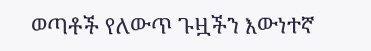ወጣቶች የለውጥ ጉዟችን እውነተኛ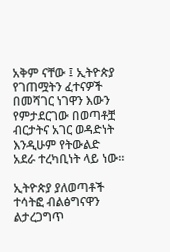አቅም ናቸው ፤ ኢትዮጵያ የገጠሟትን ፈተናዎች በመሻገር ነገዋን እውን የምታደርገው በወጣቶቿ ብርታትና አገር ወዳድነት እንዲሁም የትውልድ አደራ ተረካቢነት ላይ ነው፡፡

ኢትዮጵያ ያለወጣቶች ተሳትፎ ብልፅግናዋን ልታረጋግጥ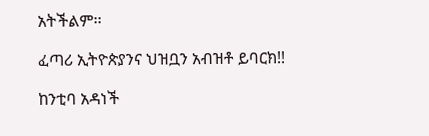አትችልም፡፡

ፈጣሪ ኢትዮጵያንና ህዝቧን አብዝቶ ይባርክ!!

ከንቲባ አዳነች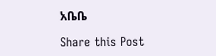አቤቤ

Share this Post